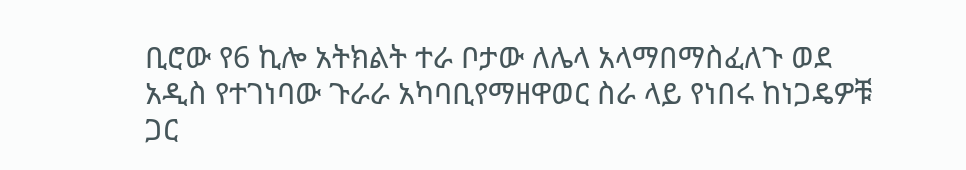ቢሮው የ6 ኪሎ አትክልት ተራ ቦታው ለሌላ አላማበማስፈለጉ ወደ አዲስ የተገነባው ጉራራ አካባቢየማዘዋወር ስራ ላይ የነበሩ ከነጋዴዎቹ ጋር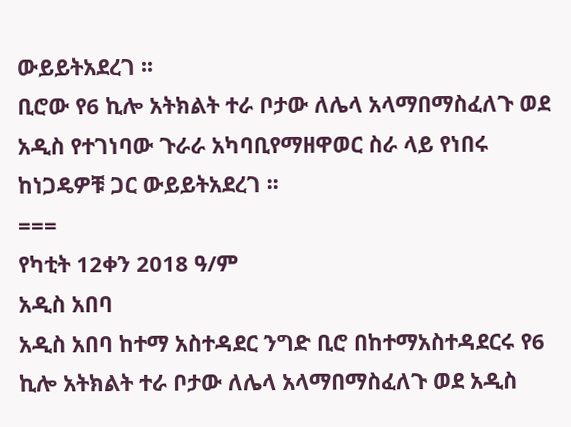ውይይትአደረገ ፡፡
ቢሮው የ6 ኪሎ አትክልት ተራ ቦታው ለሌላ አላማበማስፈለጉ ወደ አዲስ የተገነባው ጉራራ አካባቢየማዘዋወር ስራ ላይ የነበሩ ከነጋዴዎቹ ጋር ውይይትአደረገ ፡፡
===
የካቲት 12ቀን 2018 ዓ/ም
አዲስ አበባ
አዲስ አበባ ከተማ አስተዳደር ንግድ ቢሮ በከተማአስተዳደርሩ የ6 ኪሎ አትክልት ተራ ቦታው ለሌላ አላማበማስፈለጉ ወደ አዲስ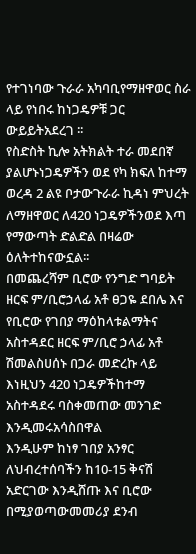የተገነባው ጉራራ አካባቢየማዘዋወር ስራ ላይ የነበሩ ከነጋዴዎቹ ጋር ውይይትአደረገ ፡፡
የስድስት ኪሎ አትክልት ተራ መደበኛ ያልሆኑነጋዴዎችን ወደ የካ ክፍለ ከተማ ወረዳ 2 ልዩ ቦታውጉራራ ኪዳነ ምህረት ለማዘዋወር ለ420 ነጋዴዎችንወደ እጣ የማውጣት ድልድል በዛሬው ዕለትተከናውኗል፡፡
በመጨረሻም ቢሮው የንግድ ግባይት ዘርፍ ም/ቢሮኃላፊ አቶ ፀጋዬ ደበሌ እና የቢሮው የገበያ ማዕከላቱልማትና አስተዳደር ዘርፍ ም/ቢሮ ኃላፊ አቶ ሽመልስሀሰኑ በጋራ መድረኩ ላይ እነዚህን 420 ነጋዴዎችከተማ አስተዳደሩ ባስቀመጠው መንገድ እንዲመሩአሳስበዋል
እንዲሁም ከነፃ ገበያ አንፃር ለህብረተሰባችን ከ10-15 ቅናሽ አድርገው እንዲሸጡ እና ቢሮው በሚያወጣውመመሪያ ደንብ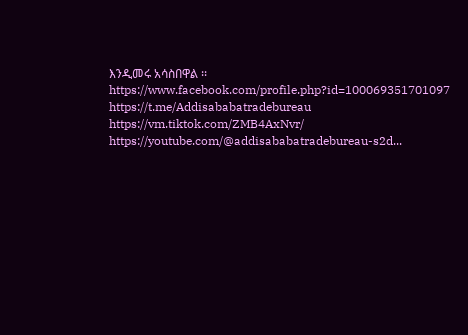እንዲመሩ አሳስበዋል ፡፡
https://www.facebook.com/profile.php?id=100069351701097
https://t.me/Addisababatradebureau
https://vm.tiktok.com/ZMB4AxNvr/
https://youtube.com/@addisababatradebureau-s2d...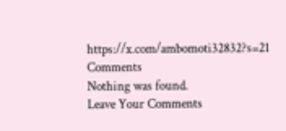https://x.com/ambomoti32832?s=21
Comments
Nothing was found.
Leave Your Comments